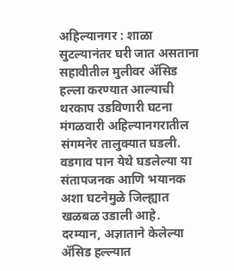अहिल्यानगर : शाळा सुटल्यानंतर घरी जात असताना सहावीतील मुलीवर ॲसिड हल्ला करण्यात आल्याची थरकाप उडविणारी घटना मंगळवारी अहिल्यानगरातील संगमनेर तालुक्यात घडली. वडगाव पान येथे घडलेल्या या संतापजनक आणि भयानक अशा घटनेमुळे जिल्ह्यात खळबळ उडाली आहे.
दरम्यान, अज्ञाताने केलेल्या ॲसिड हल्ल्यात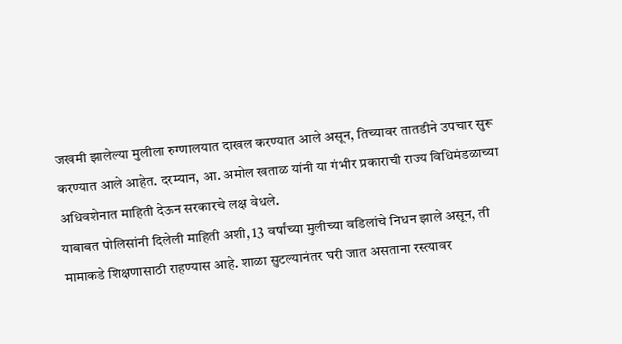जखमी झालेल्या मुलीला रुग्णालयात दाखल करण्यात आले असून, तिच्यावर तातडीने उपचार सुरू करण्यात आले आहेत. दरम्यान, आ. अमोल खताळ यांनी या गंभीर प्रकाराची राज्य विधिमंडळाच्या अधिवशेनात माहिती देऊन सरकारचे लक्ष वेधले.
याबाबत पोलिसांनी दिलेली माहिती अशी, 13 वर्षांच्या मुलीच्या वडिलांचे निधन झाले असून, ती मामाकडे शिक्षणासाठी राहण्यास आहे. शाळा सुटल्यानंतर घरी जात असताना रस्त्यावर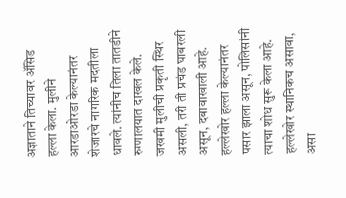अज्ञाताने तिच्यावर ॲसिड हल्ला केला. मुलीने आरडाओरडा केल्यानंतर शेजारचे नागरिक मदतीला धावले. त्यांनीच तिला तातडीने रुग्णालयात दाखल केले. जखमी मुलीची प्रकृती स्थिर असली, तरी ती प्रचंड घाबरली असून, दबावाखाली आहे. हल्लेखोर हल्ला केल्यानंतर पसार झाला असून, पोलिसांनी त्याचा शोध सुरू केला आहे. हल्लेखोर स्थानिकच असावा, असा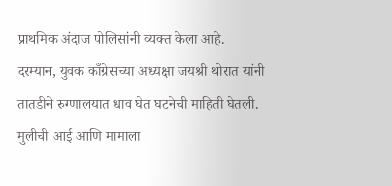प्राथमिक अंदाज पोलिसांनी व्यक्त केला आहे.
दरम्यान, युवक काँग्रेसच्या अध्यक्षा जयश्री थोरात यांनी तातडीने रुग्णालयात धाव घेत घटनेची माहिती घेतली. मुलीची आई आणि मामाला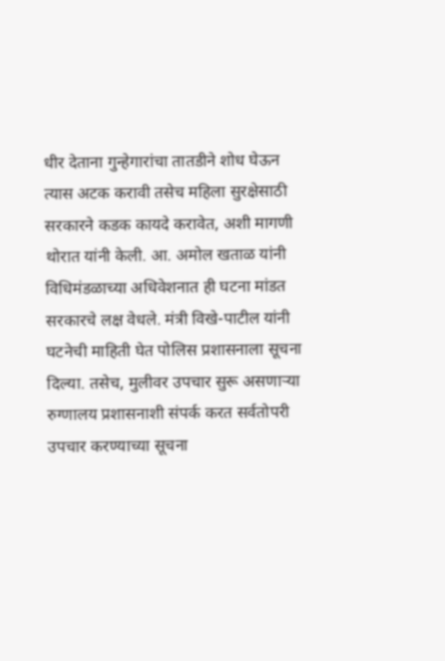धीर देताना गुन्हेगारांचा तातडीने शोध घेऊन त्यास अटक करावी तसेच महिला सुरक्षेसाठी सरकारने कडक कायदे करावेत, अशी मागणी थोरात यांनी केली. आ. अमोल खताळ यांनी विधिमंडळाच्या अधिवेशनात ही घटना मांडत सरकारचे लक्ष वेधले. मंत्री विखे-पाटील यांनी घटनेची माहिती घेत पोलिस प्रशासनाला सूचना दिल्या. तसेच, मुलीवर उपचार सुरू असणाऱ्या रुग्णालय प्रशासनाशी संपर्क करत सर्वतोपरी उपचार करण्याच्या सूचना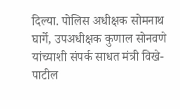दिल्या. पोलिस अधीक्षक सोमनाथ घार्गे, उपअधीक्षक कुणाल सोनवणे यांच्याशी संपर्क साधत मंत्री विखे-पाटील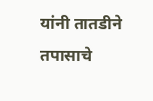यांनी तातडीने तपासाचे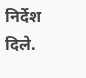निर्देश दिले.